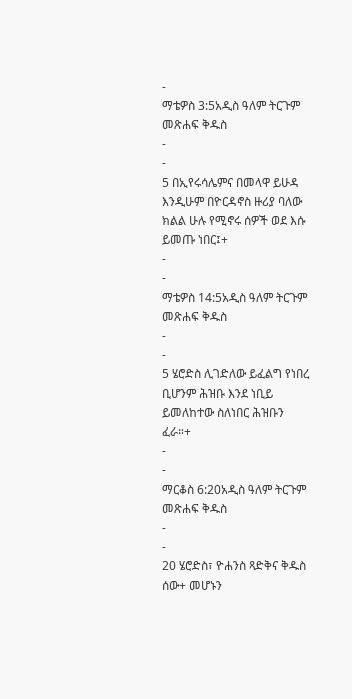-
ማቴዎስ 3:5አዲስ ዓለም ትርጉም መጽሐፍ ቅዱስ
-
-
5 በኢየሩሳሌምና በመላዋ ይሁዳ እንዲሁም በዮርዳኖስ ዙሪያ ባለው ክልል ሁሉ የሚኖሩ ሰዎች ወደ እሱ ይመጡ ነበር፤+
-
-
ማቴዎስ 14:5አዲስ ዓለም ትርጉም መጽሐፍ ቅዱስ
-
-
5 ሄሮድስ ሊገድለው ይፈልግ የነበረ ቢሆንም ሕዝቡ እንደ ነቢይ ይመለከተው ስለነበር ሕዝቡን ፈራ።+
-
-
ማርቆስ 6:20አዲስ ዓለም ትርጉም መጽሐፍ ቅዱስ
-
-
20 ሄሮድስ፣ ዮሐንስ ጻድቅና ቅዱስ ሰው+ መሆኑን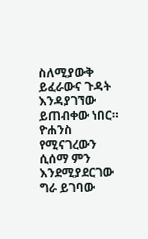ስለሚያውቅ ይፈራውና ጉዳት እንዳያገኘው ይጠብቀው ነበር። ዮሐንስ የሚናገረውን ሲሰማ ምን እንደሚያደርገው ግራ ይገባው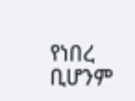የነበረ ቢሆንም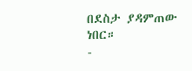በደስታ ያዳምጠው ነበር።
-